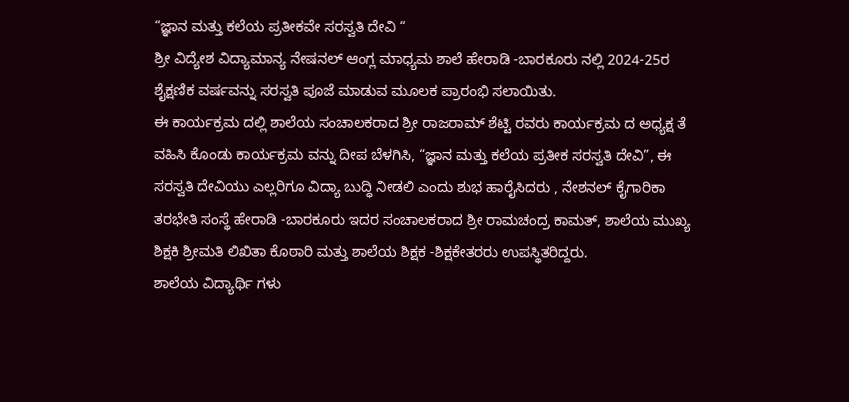“ಜ್ಞಾನ ಮತ್ತು ಕಲೆಯ ಪ್ರತೀಕವೇ ಸರಸ್ವತಿ ದೇವಿ “
ಶ್ರೀ ವಿದ್ಯೇಶ ವಿದ್ಯಾಮಾನ್ಯ ನೇಷನಲ್ ಆಂಗ್ಲ ಮಾಧ್ಯಮ ಶಾಲೆ ಹೇರಾಡಿ -ಬಾರಕೂರು ನಲ್ಲಿ 2024-25ರ ಶೈಕ್ಷಣಿಕ ವರ್ಷವನ್ನು ಸರಸ್ವತಿ ಪೂಜೆ ಮಾಡುವ ಮೂಲಕ ಪ್ರಾರಂಭಿ ಸಲಾಯಿತು.
ಈ ಕಾರ್ಯಕ್ರಮ ದಲ್ಲಿ ಶಾಲೆಯ ಸಂಚಾಲಕರಾದ ಶ್ರೀ ರಾಜರಾಮ್ ಶೆಟ್ಟಿ ರವರು ಕಾರ್ಯಕ್ರಮ ದ ಅಧ್ಯಕ್ಷ ತೆ ವಹಿಸಿ ಕೊಂಡು ಕಾರ್ಯಕ್ರಮ ವನ್ನು ದೀಪ ಬೆಳಗಿಸಿ, “ಜ್ಞಾನ ಮತ್ತು ಕಲೆಯ ಪ್ರತೀಕ ಸರಸ್ವತಿ ದೇವಿ”, ಈ ಸರಸ್ವತಿ ದೇವಿಯು ಎಲ್ಲರಿಗೂ ವಿದ್ಯಾ ಬುದ್ಧಿ ನೀಡಲಿ ಎಂದು ಶುಭ ಹಾರೈಸಿದರು , ನೇಶನಲ್ ಕೈಗಾರಿಕಾ ತರಭೇತಿ ಸಂಸ್ಥೆ ಹೇರಾಡಿ -ಬಾರಕೂರು ಇದರ ಸಂಚಾಲಕರಾದ ಶ್ರೀ ರಾಮಚಂದ್ರ ಕಾಮತ್, ಶಾಲೆಯ ಮುಖ್ಯ ಶಿಕ್ಷಕಿ ಶ್ರೀಮತಿ ಲಿಖಿತಾ ಕೊಠಾರಿ ಮತ್ತು ಶಾಲೆಯ ಶಿಕ್ಷಕ -ಶಿಕ್ಷಕೇತರರು ಉಪಸ್ಥಿತರಿದ್ದರು.
ಶಾಲೆಯ ವಿದ್ಯಾರ್ಥಿ ಗಳು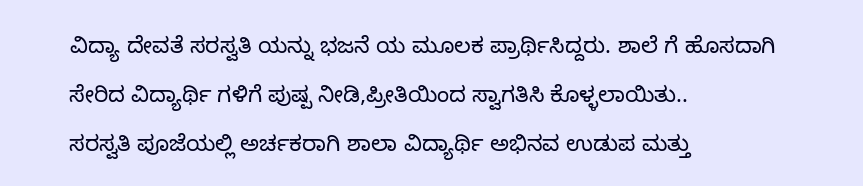ವಿದ್ಯಾ ದೇವತೆ ಸರಸ್ವತಿ ಯನ್ನು ಭಜನೆ ಯ ಮೂಲಕ ಪ್ರಾರ್ಥಿಸಿದ್ದರು. ಶಾಲೆ ಗೆ ಹೊಸದಾಗಿ ಸೇರಿದ ವಿದ್ಯಾರ್ಥಿ ಗಳಿಗೆ ಪುಷ್ಪ ನೀಡಿ,ಪ್ರೀತಿಯಿಂದ ಸ್ವಾಗತಿಸಿ ಕೊಳ್ಳಲಾಯಿತು..
ಸರಸ್ವತಿ ಪೂಜೆಯಲ್ಲಿ ಅರ್ಚಕರಾಗಿ ಶಾಲಾ ವಿದ್ಯಾರ್ಥಿ ಅಭಿನವ ಉಡುಪ ಮತ್ತು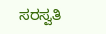ಸರಸ್ವತಿ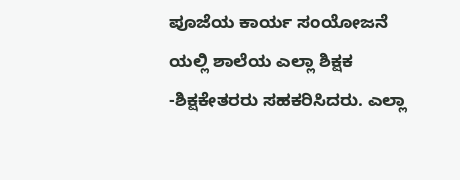ಪೂಜೆಯ ಕಾರ್ಯ ಸಂಯೋಜನೆ ಯಲ್ಲಿ ಶಾಲೆಯ ಎಲ್ಲಾ ಶಿಕ್ಷಕ -ಶಿಕ್ಷಕೇತರರು ಸಹಕರಿಸಿದರು. ಎಲ್ಲಾ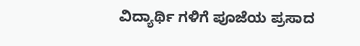ವಿದ್ಯಾರ್ಥಿ ಗಳಿಗೆ ಪೂಜೆಯ ಪ್ರಸಾದ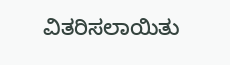ವಿತರಿಸಲಾಯಿತು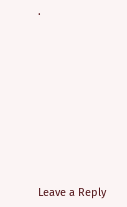.











Leave a Reply